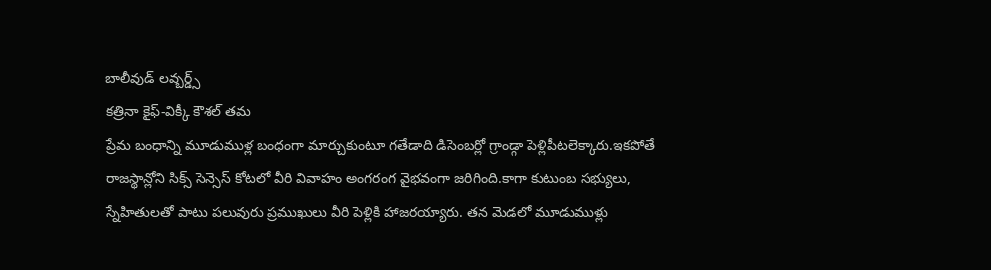బాలీవుడ్ లవ్బర్డ్స్
కత్రినా కైఫ్-విక్కీ కౌశల్ తమ
ప్రేమ బంధాన్ని మూడుముళ్ల బంధంగా మార్చుకుంటూ గతేడాది డిసెంబర్లో గ్రాండ్గా పెళ్లిపీటలెక్కారు.ఇకపోతే రాజస్థాన్లోని సిక్స్ సెన్సెస్ కోటలో వీరి వివాహం అంగరంగ వైభవంగా జరిగింది.కాగా కుటుంబ సభ్యులు, స్నేహితులతో పాటు పలువురు ప్రముఖులు వీరి పెళ్లికి హాజరయ్యారు. తన మెడలో మూడుముళ్లు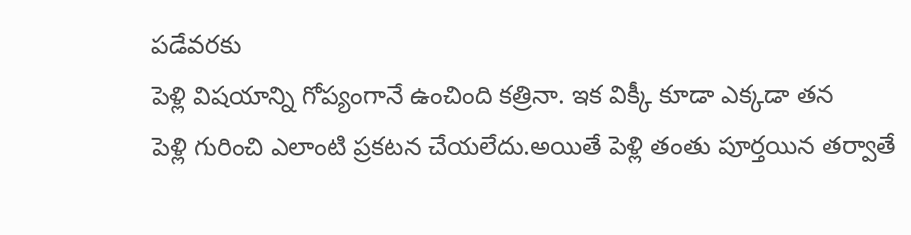పడేవరకు
పెళ్లి విషయాన్ని గోప్యంగానే ఉంచింది కత్రినా. ఇక విక్కీ కూడా ఎక్కడా తన
పెళ్లి గురించి ఎలాంటి ప్రకటన చేయలేదు.అయితే పెళ్లి తంతు పూర్తయిన తర్వాతే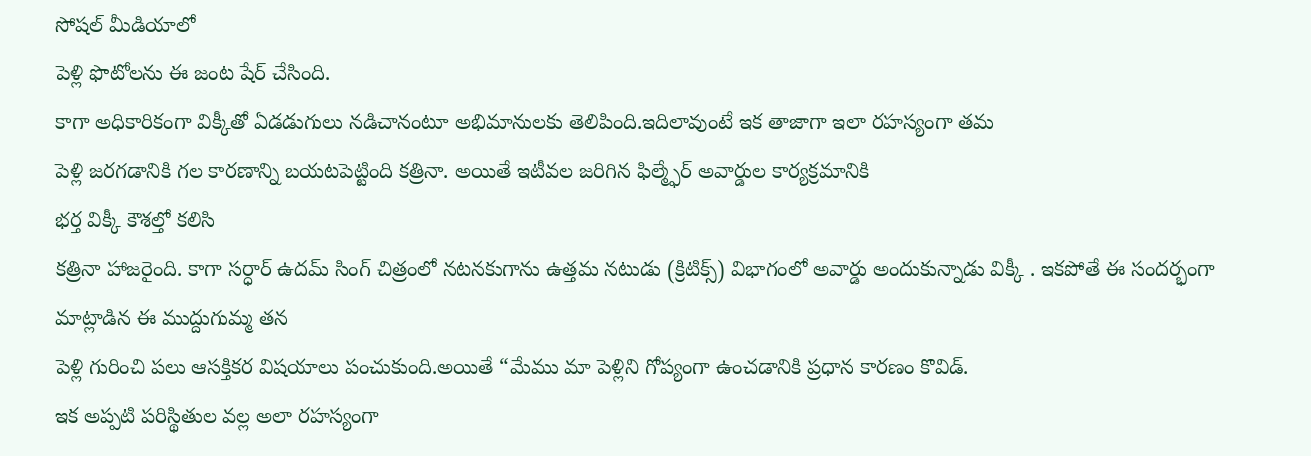సోషల్ మీడియాలో
పెళ్లి ఫొటోలను ఈ జంట షేర్ చేసింది.
కాగా అధికారికంగా విక్కీతో ఏడడుగులు నడిచానంటూ అభిమానులకు తెలిపింది.ఇదిలావుంటే ఇక తాజాగా ఇలా రహస్యంగా తమ
పెళ్లి జరగడానికి గల కారణాన్ని బయటపెట్టింది కత్రినా. అయితే ఇటీవల జరిగిన ఫిల్మ్ఫేర్ అవార్డుల కార్యక్రమానికి
భర్త విక్కీ కౌశల్తో కలిసి
కత్రినా హాజరైంది. కాగా సర్ధార్ ఉదమ్ సింగ్ చిత్రంలో నటనకుగాను ఉత్తమ నటుడు (క్రిటిక్స్) విభాగంలో అవార్డు అందుకున్నాడు విక్కీ . ఇకపోతే ఈ సందర్భంగా మాట్లాడిన ఈ ముద్దుగుమ్మ తన
పెళ్లి గురించి పలు ఆసక్తికర విషయాలు పంచుకుంది.అయితే “మేము మా పెళ్లిని గోప్యంగా ఉంచడానికి ప్రధాన కారణం కొవిడ్.
ఇక అప్పటి పరిస్థితుల వల్ల అలా రహస్యంగా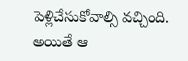పెళ్లిచేసుకోవాల్సి వచ్చింది. అయితే ఆ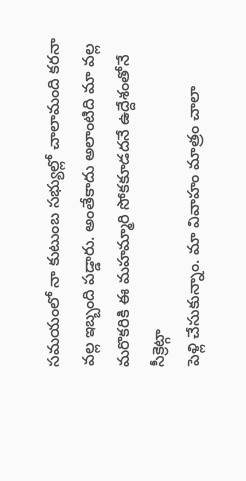సమయంలో నా కుటుంబ సభ్యుల్లో చాలామంది కరనా వల్ల ఇబ్బంది పడ్డారు. అంతేకాదు అలాంటిది మా వల్ల మరొకరికి ఈ మహమ్మారి సోకకూడదనే ఉద్దేశంతోనే సీక్రెట్గా
పెళ్లి చేసుకున్నాం. మా వివాహం మాత్రం చాలా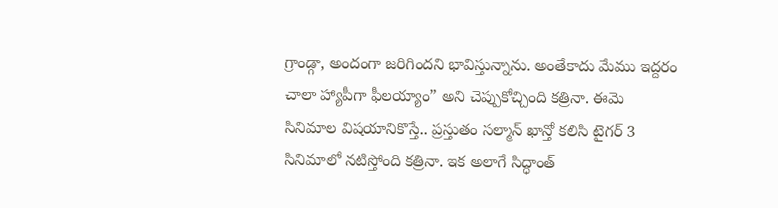గ్రాండ్గా, అందంగా జరిగిందని భావిస్తున్నాను. అంతేకాదు మేము ఇద్దరం చాలా హ్యాపీగా ఫీలయ్యాం” అని చెప్పుకోచ్చింది కత్రినా. ఈమె సినిమాల విషయానికొస్తే.. ప్రస్తుతం సల్మాన్ ఖాన్తో కలిసి టైగర్ 3 సినిమాలో నటిస్తోంది కత్రినా. ఇక అలాగే సిద్ధాంత్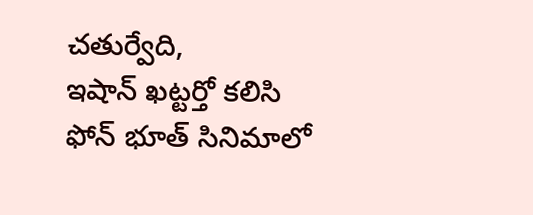చతుర్వేది,
ఇషాన్ ఖట్టర్తో కలిసి
ఫోన్ భూత్ సినిమాలో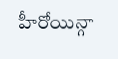హీరోయిన్గా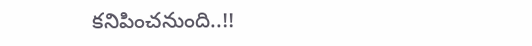కనిపించనుంది..!!